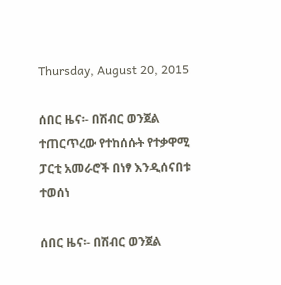Thursday, August 20, 2015

ሰበር ዜና፡- በሽብር ወንጀል ተጠርጥረው የተከሰሱት የተቃዋሚ ፓርቲ አመራሮች በነፃ እንዲሰናበቱ ተወሰነ

ሰበር ዜና፡- በሽብር ወንጀል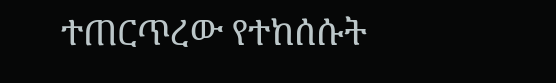ተጠርጥረው የተከሰሱት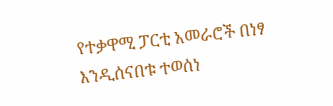የተቃዋሚ ፓርቲ አመራሮች በነፃ እንዲሰናበቱ ተወሰነ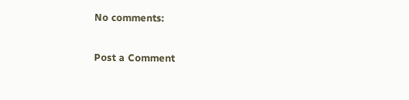No comments:

Post a Comment